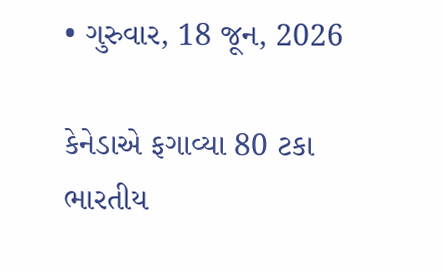• ગુરુવાર, 18 જૂન, 2026

કેનેડાએ ફગાવ્યા 80 ટકા ભારતીય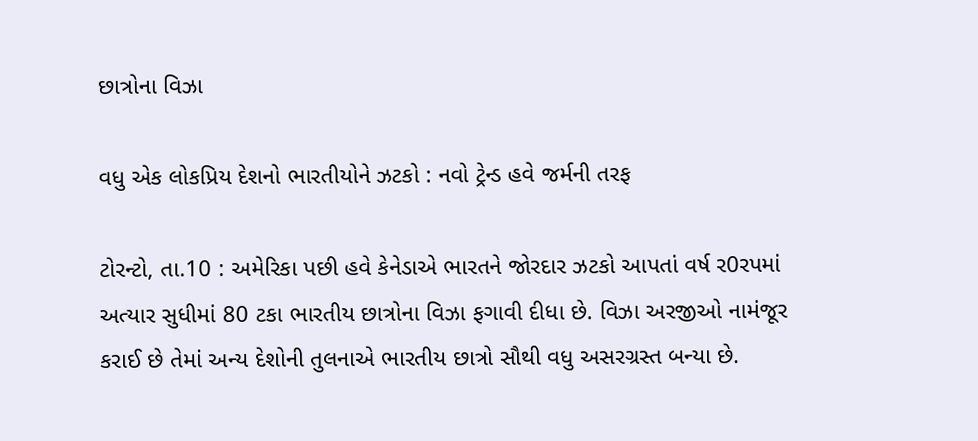છાત્રોના વિઝા

વધુ એક લોકપ્રિય દેશનો ભારતીયોને ઝટકો : નવો ટ્રેન્ડ હવે જર્મની તરફ

ટોરન્ટો, તા.10 : અમેરિકા પછી હવે કેનેડાએ ભારતને જોરદાર ઝટકો આપતાં વર્ષ ર0રપમાં અત્યાર સુધીમાં 80 ટકા ભારતીય છાત્રોના વિઝા ફગાવી દીધા છે. વિઝા અરજીઓ નામંજૂર કરાઈ છે તેમાં અન્ય દેશોની તુલનાએ ભારતીય છાત્રો સૌથી વધુ અસરગ્રસ્ત બન્યા છે.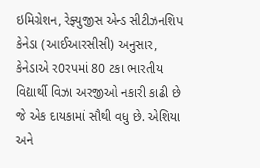ઇમિગ્રેશન, રેફ્યુજીસ એન્ડ સીટીઝનશિપ કેનેડા (આઈઆરસીસી) અનુસાર, કેનેડાએ ર0રપમાં 80 ટકા ભારતીય વિદ્યાર્થી વિઝા અરજીઓ નકારી કાઢી છે જે એક દાયકામાં સૌથી વધુ છે. એશિયા અને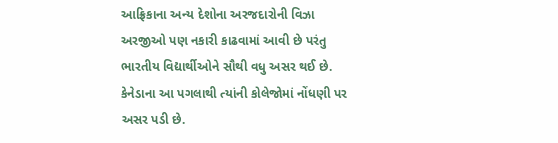આફ્રિકાના અન્ય દેશોના અરજદારોની વિઝા અરજીઓ પણ નકારી કાઢવામાં આવી છે પરંતુ ભારતીય વિદ્યાર્થીઓને સૌથી વધુ અસર થઈ છે. કેનેડાના આ પગલાથી ત્યાંની કોલેજોમાં નોંધણી પર અસર પડી છે.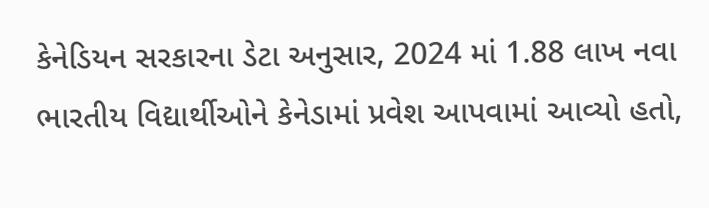કેનેડિયન સરકારના ડેટા અનુસાર, 2024 માં 1.88 લાખ નવા ભારતીય વિદ્યાર્થીઓને કેનેડામાં પ્રવેશ આપવામાં આવ્યો હતો,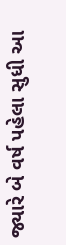જ્યારે બે વર્ષ પહેલા સુધી આ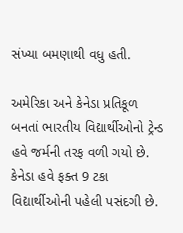સંખ્યા બમણાથી વધુ હતી.

અમેરિકા અને કેનેડા પ્રતિકૂળ બનતાં ભારતીય વિદ્યાર્થીઓનો ટ્રેન્ડ હવે જર્મની તરફ વળી ગયો છે. કેનેડા હવે ફક્ત 9 ટકા વિદ્યાર્થીઓની પહેલી પસંદગી છે.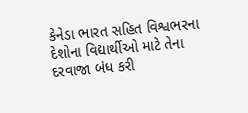કેનેડા ભારત સહિત વિશ્વભરના દેશોના વિદ્યાર્થીઓ માટે તેના દરવાજા બંધ કરી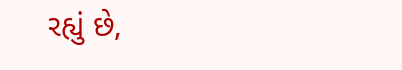રહ્યું છે,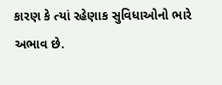કારણ કે ત્યાં રહેણાક સુવિધાઓનો ભારે અભાવ છે.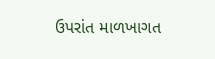ઉપરાંત માળખાગત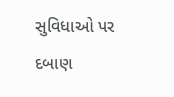સુવિધાઓ પર દબાણ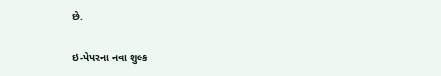છે.

ઇ-પેપરના નવા શુલ્ક